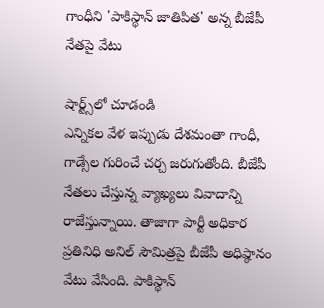గాంధీని 'పాకిస్థాన్ జాతిపిత' అన్న బీజేపీ నేతపై వేటు

షార్ట్స్‌లో చూడండి
ఎన్నికల వేళ ఇప్పుడు దేశమంతా గాంధీ, గాడ్సేల గురించే చర్చ జరుగుతోంది. బీజేపీ నేతలు చేస్తున్న వ్యాఖ్యలు వివాదాన్ని రాజేస్తున్నాయి. తాజాగా పార్టీ అధికార ప్రతినిధి అనిల్ సౌమిత్రపై బీజేపీ అధిష్ఠానం వేటు వేసింది. పాకిస్థాన్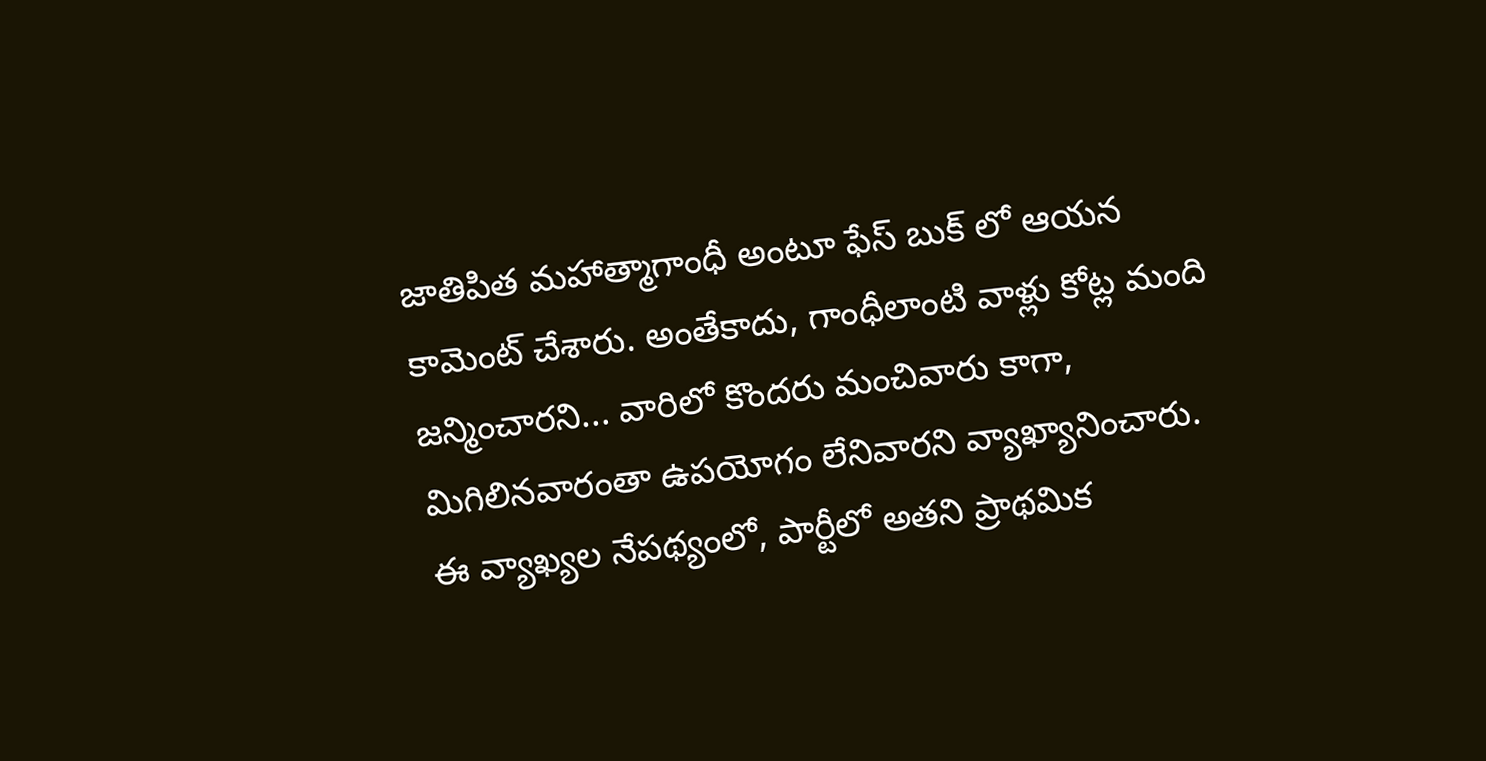జాతిపిత మహాత్మాగాంధీ అంటూ ఫేస్ బుక్ లో ఆయన కామెంట్ చేశారు. అంతేకాదు, గాంధీలాంటి వాళ్లు కోట్ల మంది జన్మించారని... వారిలో కొందరు మంచివారు కాగా, మిగిలినవారంతా ఉపయోగం లేనివారని వ్యాఖ్యానించారు. ఈ వ్యాఖ్యల నేపథ్యంలో, పార్టీలో అతని ప్రాథమిక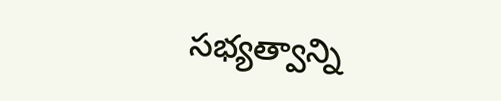సభ్యత్వాన్ని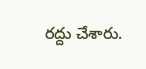రద్దు చేశారు.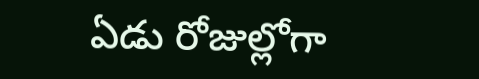ఏడు రోజుల్లోగా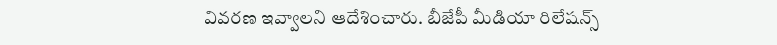వివరణ ఇవ్వాలని ఆదేశించారు. బీజేపీ మీడియా రిలేషన్స్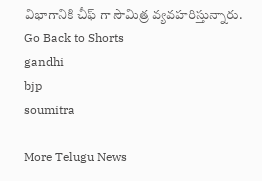విభాగానికి చీఫ్ గా సౌమిత్ర వ్యవహరిస్తున్నారు.
Go Back to Shorts
gandhi
bjp
soumitra

More Telugu News